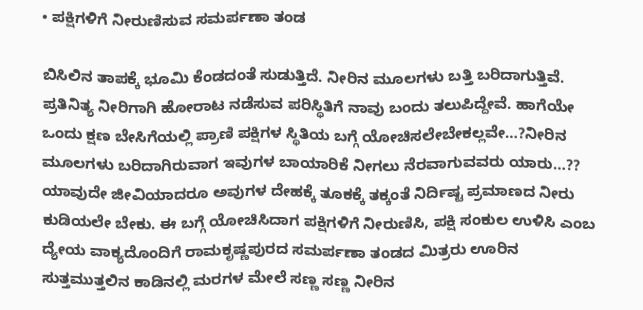• ಪಕ್ಷಿಗಳಿಗೆ ನೀರುಣಿಸುವ ಸಮರ್ಪಣಾ ತಂಡ

ಬಿಸಿಲಿನ ತಾಪಕ್ಕೆ ಭೂಮಿ ಕೆಂಡದಂತೆ ಸುಡುತ್ತಿದೆ. ನೀರಿನ ಮೂಲಗಳು ಬತ್ತಿ ಬರಿದಾಗುತ್ತಿವೆ. ಪ್ರತಿನಿತ್ಯ ನೀರಿಗಾಗಿ ಹೋರಾಟ ನಡೆಸುವ ಪರಿಸ್ಥಿತಿಗೆ ನಾವು ಬಂದು ತಲುಪಿದ್ದೇವೆ. ಹಾಗೆಯೇ ಒಂದು ಕ್ಷಣ ಬೇಸಿಗೆಯಲ್ಲಿ ಪ್ರಾಣಿ ಪಕ್ಷಿಗಳ ಸ್ಥಿತಿಯ ಬಗ್ಗೆ ಯೋಚಿಸಲೇಬೇಕಲ್ಲವೇ…?ನೀರಿನ ಮೂಲಗಳು ಬರಿದಾಗಿರುವಾಗ ಇವುಗಳ ಬಾಯಾರಿಕೆ ನೀಗಲು ನೆರವಾಗುವವರು ಯಾರು…?? ಯಾವುದೇ ಜೀವಿಯಾದರೂ ಅವುಗಳ ದೇಹಕ್ಕೆ ತೂಕಕ್ಕೆ ತಕ್ಕಂತೆ ನಿರ್ದಿಷ್ಟ ಪ್ರಮಾಣದ ನೀರು ಕುಡಿಯಲೇ ಬೇಕು. ಈ ಬಗ್ಗೆ ಯೋಚಿಸಿದಾಗ ಪಕ್ಷಿಗಳಿಗೆ ನೀರುಣಿಸಿ, ಪಕ್ಷಿ ಸಂಕುಲ ಉಳಿಸಿ ಎಂಬ ದ್ಯೇಯ ವಾಕ್ಯದೊಂದಿಗೆ ರಾಮಕೃಷ್ಣಪುರದ ಸಮರ್ಪಣಾ ತಂಡದ ಮಿತ್ರರು ಊರಿನ ಸುತ್ತಮುತ್ತಲಿನ ಕಾಡಿನಲ್ಲಿ ಮರಗಳ ಮೇಲೆ ಸಣ್ಣ ಸಣ್ಣ ನೀರಿನ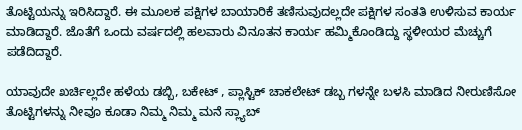ತೊಟ್ಟಿಯನ್ನು ಇರಿಸಿದ್ದಾರೆ. ಈ ಮೂಲಕ ಪಕ್ಷಿಗಳ ಬಾಯಾರಿಕೆ ತಣಿಸುವುದಲ್ಲದೇ ಪಕ್ಷಿಗಳ ಸಂತತಿ ಉಳಿಸುವ ಕಾರ್ಯ ಮಾಡಿದ್ದಾರೆ. ಜೊತೆಗೆ ಒಂದು ವರ್ಷದಲ್ಲಿ ಹಲವಾರು ವಿನೂತನ ಕಾರ್ಯ ಹಮ್ಮಿಕೊಂಡಿದ್ದು ಸ್ಥಳೀಯರ ಮೆಚ್ಚುಗೆ ಪಡೆದಿದ್ದಾರೆ.

ಯಾವುದೇ ಖರ್ಚಿಲ್ಲದೇ ಹಳೆಯ ಡಬ್ಬಿ, ಬಕೇಟ್ , ಪ್ಲಾಸ್ಟಿಕ್ ಚಾಕಲೇಟ್ ಡಬ್ಬ ಗಳನ್ನೇ ಬಳಸಿ ಮಾಡಿದ ನೀರುಣಿಸೋ ತೊಟ್ಟಿಗಳನ್ನು ನೀವೂ ಕೂಡಾ ನಿಮ್ಮ ನಿಮ್ಮ ಮನೆ ಸ್ಲ್ಯಾಬ್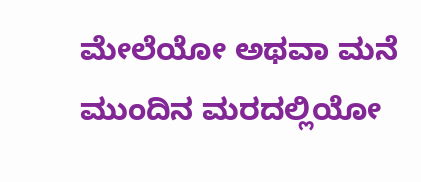ಮೇಲೆಯೋ ಅಥವಾ ಮನೆ ಮುಂದಿನ ಮರದಲ್ಲಿಯೋ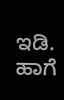ಇಡಿ. ಹಾಗೆ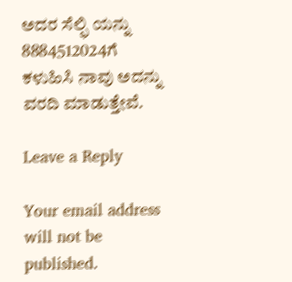ಅದರ ಸೆಲ್ಫಿ ಯನ್ನು 8884512024ಗೆ ಕಳುಹಿಸಿ ನಾವು ಅದನ್ನು ವರದಿ ಮಾಡುತ್ತೇವೆ.

Leave a Reply

Your email address will not be published.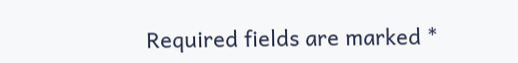Required fields are marked *